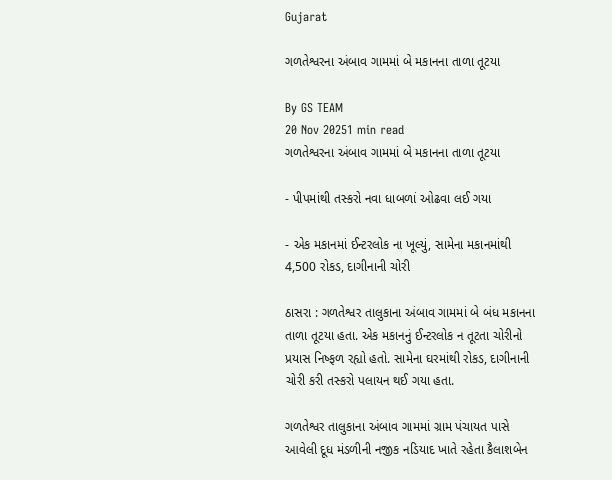Gujarat

ગળતેશ્વરના અંબાવ ગામમાં બે મકાનના તાળા તૂટયા

By GS TEAM
20 Nov 20251 min read
ગળતેશ્વરના અંબાવ ગામમાં બે મકાનના તાળા તૂટયા

- પીપમાંથી તસ્કરો નવા ધાબળાં ઓઢવા લઈ ગયા

- એક મકાનમાં ઈન્ટરલોક ના ખૂલ્યું, સામેના મકાનમાંથી 4,500 રોકડ, દાગીનાની ચોરી

ઠાસરા : ગળતેશ્વર તાલુકાના અંબાવ ગામમાં બે બંધ મકાનના તાળા તૂટયા હતા. એક મકાનનું ઈન્ટરલોક ન તૂટતા ચોરીનો પ્રયાસ નિષ્ફળ રહ્યો હતો. સામેના ઘરમાંથી રોકડ, દાગીનાની ચોરી કરી તસ્કરો પલાયન થઈ ગયા હતા.

ગળતેશ્વર તાલુકાના અંબાવ ગામમાં ગ્રામ પંચાયત પાસે આવેલી દૂધ મંડળીની નજીક નડિયાદ ખાતે રહેતા કૈલાશબેન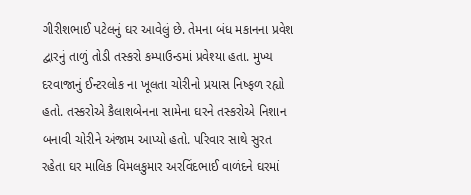ગીરીશભાઈ પટેલનું ઘર આવેલું છે. તેમના બંધ મકાનના પ્રવેશ દ્વારનું તાળું તોડી તસ્કરો કમ્પાઉન્ડમાં પ્રવેશ્યા હતા. મુખ્ય દરવાજાનું ઈન્ટરલોક ના ખૂલતા ચોરીનો પ્રયાસ નિષ્ફળ રહ્યો હતો. તસ્કરોએ કૈલાશબેનના સામેના ઘરને તસ્કરોએ નિશાન બનાવી ચોરીને અંજામ આપ્યો હતો. પરિવાર સાથે સુરત રહેતા ઘર માલિક વિમલકુમાર અરવિંદભાઈ વાળંદને ઘરમાં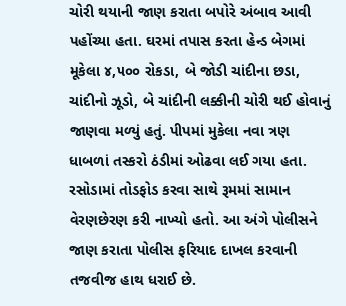ચોરી થયાની જાણ કરાતા બપોરે અંબાવ આવી પહોંચ્યા હતા. ઘરમાં તપાસ કરતા હેન્ડ બેગમાં મૂકેલા ૪,૫૦૦ રોકડા, બે જોડી ચાંદીના છડા, ચાંદીનો ઝૂડો, બે ચાંદીની લક્કીની ચોરી થઈ હોવાનું જાણવા મળ્યું હતું. પીપમાં મુકેલા નવા ત્રણ ધાબળાં તસ્કરો ઠંડીમાં ઓઢવા લઈ ગયા હતા. રસોડામાં તોડફોડ કરવા સાથે રૂમમાં સામાન વેરણછેરણ કરી નાખ્યો હતો. આ અંગે પોલીસને જાણ કરાતા પોલીસ ફરિયાદ દાખલ કરવાની તજવીજ હાથ ધરાઈ છે.